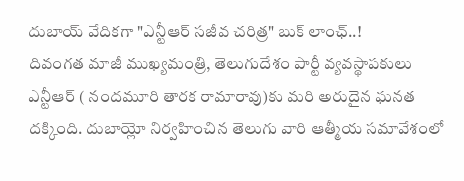దుబాయ్ వేదికగా "ఎన్టీఆర్ సజీవ చరిత్ర" బుక్ లాంఛ్..!
దివంగత మాజీ ముఖ్యమంత్రి, తెలుగుదేశం పార్టీ వ్యవస్థాపకులు ఎన్టీఆర్ ( నందమూరి తారక రామారావు)కు మరి అరుదైన ఘనత దక్కింది. దుబాయ్లో నిర్వహించిన తెలుగు వారి ఆత్మీయ సమావేశంలో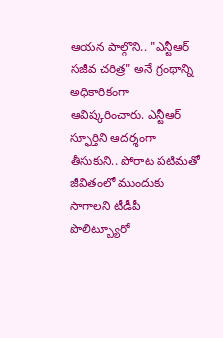ఆయన పాల్గొని.. "ఎన్టీఆర్ సజీవ చరిత్ర" అనే గ్రంథాన్ని అధికారికంగా ఆవిష్కరించారు. ఎన్టీఆర్ స్ఫూర్తిని ఆదర్శంగా తీసుకుని.. పోరాట పటిమతో జీవితంలో ముందుకు సాగాలని టీడీపీ పొలిట్బ్యూరో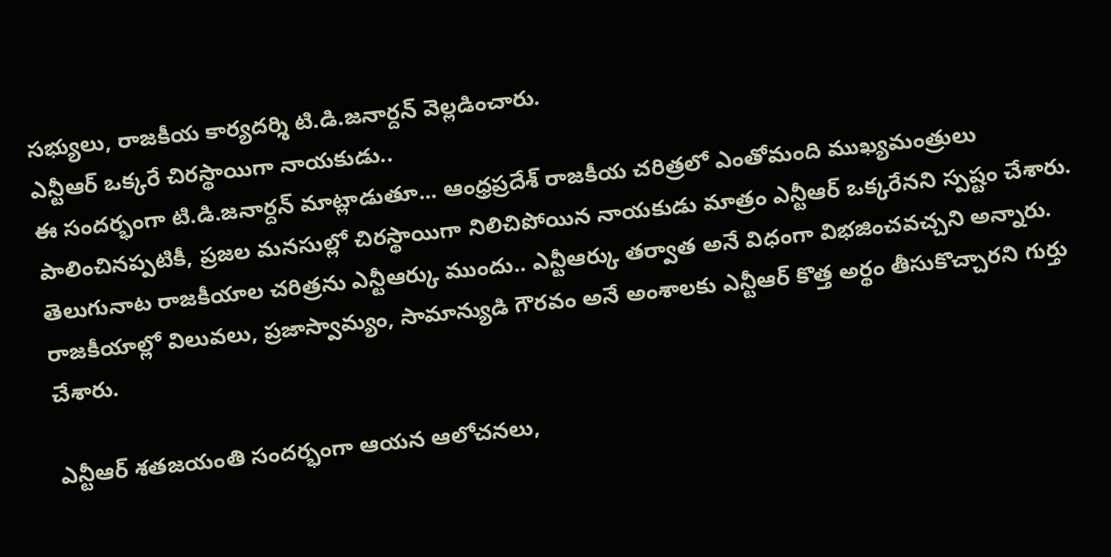సభ్యులు, రాజకీయ కార్యదర్శి టి.డి.జనార్దన్ వెల్లడించారు.
ఎన్టీఆర్ ఒక్కరే చిరస్థాయిగా నాయకుడు..
ఈ సందర్భంగా టి.డి.జనార్దన్ మాట్లాడుతూ... ఆంధ్రప్రదేశ్ రాజకీయ చరిత్రలో ఎంతోమంది ముఖ్యమంత్రులు పాలించినప్పటికీ, ప్రజల మనసుల్లో చిరస్థాయిగా నిలిచిపోయిన నాయకుడు మాత్రం ఎన్టీఆర్ ఒక్కరేనని స్పష్టం చేశారు. తెలుగునాట రాజకీయాల చరిత్రను ఎన్టీఆర్కు ముందు.. ఎన్టీఆర్కు తర్వాత అనే విధంగా విభజించవచ్చని అన్నారు. రాజకీయాల్లో విలువలు, ప్రజాస్వామ్యం, సామాన్యుడి గౌరవం అనే అంశాలకు ఎన్టీఆర్ కొత్త అర్థం తీసుకొచ్చారని గుర్తు చేశారు.

ఎన్టీఆర్ శతజయంతి సందర్భంగా ఆయన ఆలోచనలు,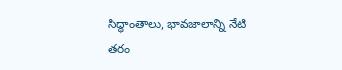సిద్ధాంతాలు, భావజాలాన్ని నేటి తరం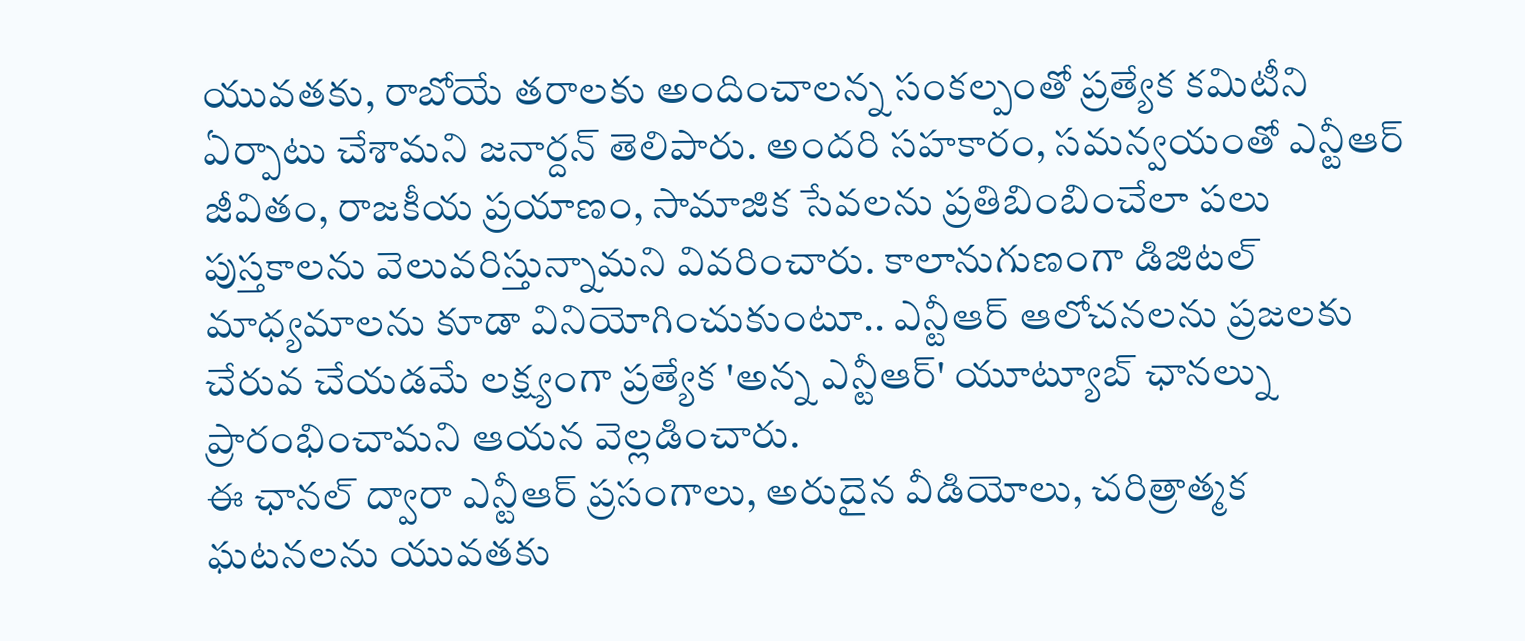యువతకు, రాబోయే తరాలకు అందించాలన్న సంకల్పంతో ప్రత్యేక కమిటీని ఏర్పాటు చేశామని జనార్దన్ తెలిపారు. అందరి సహకారం, సమన్వయంతో ఎన్టీఆర్ జీవితం, రాజకీయ ప్రయాణం, సామాజిక సేవలను ప్రతిబింబించేలా పలు పుస్తకాలను వెలువరిస్తున్నామని వివరించారు. కాలానుగుణంగా డిజిటల్ మాధ్యమాలను కూడా వినియోగించుకుంటూ.. ఎన్టీఆర్ ఆలోచనలను ప్రజలకు చేరువ చేయడమే లక్ష్యంగా ప్రత్యేక 'అన్న ఎన్టీఆర్' యూట్యూబ్ ఛానల్ను ప్రారంభించామని ఆయన వెల్లడించారు.
ఈ ఛానల్ ద్వారా ఎన్టీఆర్ ప్రసంగాలు, అరుదైన వీడియోలు, చరిత్రాత్మక ఘటనలను యువతకు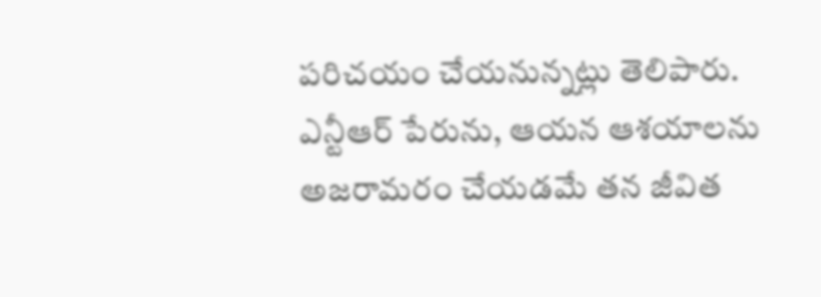పరిచయం చేయనున్నట్లు తెలిపారు. ఎన్టీఆర్ పేరును, ఆయన ఆశయాలను అజరామరం చేయడమే తన జీవిత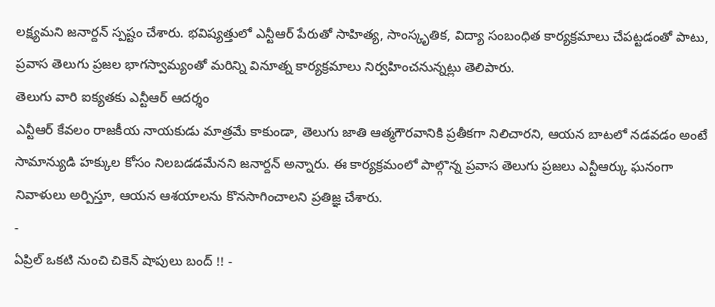లక్ష్యమని జనార్దన్ స్పష్టం చేశారు. భవిష్యత్తులో ఎన్టీఆర్ పేరుతో సాహిత్య, సాంస్కృతిక, విద్యా సంబంధిత కార్యక్రమాలు చేపట్టడంతో పాటు, ప్రవాస తెలుగు ప్రజల భాగస్వామ్యంతో మరిన్ని వినూత్న కార్యక్రమాలు నిర్వహించనున్నట్లు తెలిపారు.
తెలుగు వారి ఐక్యతకు ఎన్టీఆర్ ఆదర్శం
ఎన్టీఆర్ కేవలం రాజకీయ నాయకుడు మాత్రమే కాకుండా, తెలుగు జాతి ఆత్మగౌరవానికి ప్రతీకగా నిలిచారని, ఆయన బాటలో నడవడం అంటే సామాన్యుడి హక్కుల కోసం నిలబడడమేనని జనార్దన్ అన్నారు. ఈ కార్యక్రమంలో పాల్గొన్న ప్రవాస తెలుగు ప్రజలు ఎన్టీఆర్కు ఘనంగా నివాళులు అర్పిస్తూ, ఆయన ఆశయాలను కొనసాగించాలని ప్రతిజ్ఞ చేశారు.
-
ఏప్రిల్ ఒకటి నుంచి చికెన్ షాపులు బంద్ !! -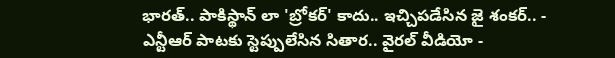భారత్.. పాకిస్థాన్ లా 'బ్రోకర్' కాదు.. ఇచ్చిపడేసిన జై శంకర్.. -
ఎన్టీఆర్ పాటకు స్టెప్పులేసిన సితార.. వైరల్ వీడియో -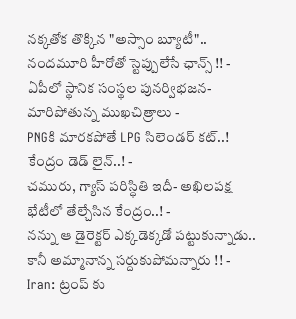నక్కతోక తొక్కిన "అస్సాం బ్యూటీ".. నందమూరి హీరోతో స్టెప్పులేసే ఛాన్స్ !! -
ఏపీలో స్థానిక సంస్థల పునర్విభజన- మారిపోతున్న ముఖచిత్రాలు -
PNGకి మారకపోతే LPG సిలెండర్ కట్..! కేంద్రం డెడ్ లైన్..! -
చమురు, గ్యాస్ పరిస్ధితి ఇదీ- అఖిలపక్ష భేటీలో తేల్చేసిన కేంద్రం..! -
నన్ను ఆ డైరెక్టర్ ఎక్కడెక్కడో పట్టుకున్నాడు.. కానీ అమ్మానాన్న సర్దుకుపోమన్నారు !! -
Iran: ట్రంప్ కు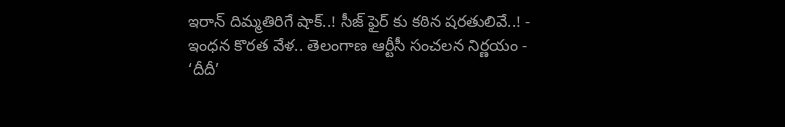ఇరాన్ దిమ్మతిరిగే షాక్..! సీజ్ ఫైర్ కు కఠిన షరతులివే..! -
ఇంధన కొరత వేళ.. తెలంగాణ ఆర్టీసీ సంచలన నిర్ణయం -
‘దీదీ’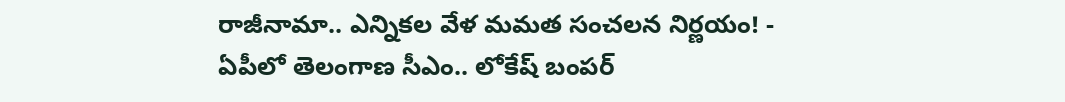రాజీనామా.. ఎన్నికల వేళ మమత సంచలన నిర్ణయం! -
ఏపీలో తెలంగాణ సీఎం.. లోకేష్ బంపర్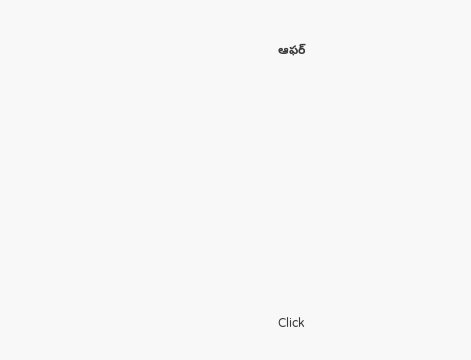ఆఫర్












Click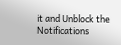it and Unblock the Notifications